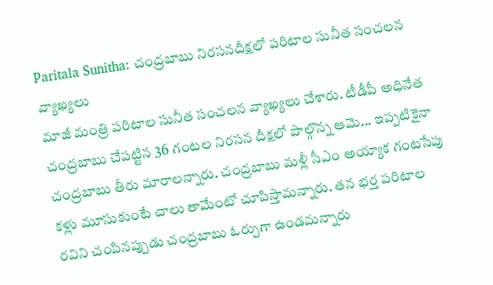Paritala Sunitha: చంద్రబాబు నిరసనదీక్షలో పరిటాల సునీత సంచలన వ్యాఖ్యలు
మాజీ మంత్రి పరిటాల సునీత సంచలన వ్యాఖ్యలు చేశారు. టీడీపీ అధినేత చంద్రబాబు చేపట్టిన 36 గంటల నిరసన దీక్షలో పాల్గొన్న ఆమె... ఇప్పటికైనా చంద్రబాబు తీరు మారాలన్నారు. చంద్రబాబు మళ్లీ సీఎం అయ్యాక గంటసేపు కళ్లు మూసుకుంటే చాలు తామేంటో చూపిస్తామన్నారు. తన భర్త పరిటాల రవిని చంపినప్పుడు చంద్రబాబు ఓర్పుగా ఉండమన్నారు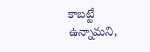కాబట్టే ఉన్నామని,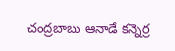చంద్రబాబు ఆనాడే కన్నెర్ర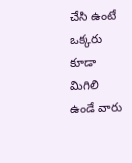చేసి ఉంటే ఒక్కరు కూడా మిగిలి ఉండే వారు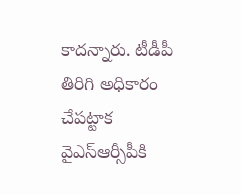కాదన్నారు. టీడీపీ తిరిగి అధికారం చేపట్టాక వైఎస్ఆర్సీపీకి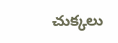చుక్కలు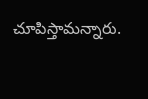చూపిస్తామన్నారు.